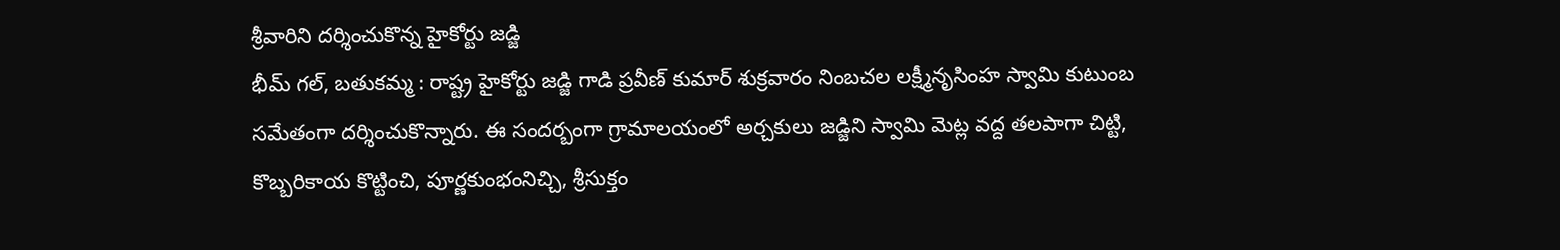శ్రీవారిని దర్శించుకొన్న హైకోర్టు జడ్జి
భీమ్ గల్, బతుకమ్మ : రాష్ట్ర హైకోర్టు జడ్జి గాడి ప్రవీణ్ కుమార్ శుక్రవారం నింబచల లక్ష్మీనృసింహ స్వామి కుటుంబ సమేతంగా దర్శించుకొన్నారు. ఈ సందర్బంగా గ్రామాలయంలో అర్చకులు జడ్జిని స్వామి మెట్ల వద్ద తలపాగా చిట్టి, కొబ్బరికాయ కొట్టించి, పూర్ణకుంభంనిచ్చి, శ్రీసుక్తం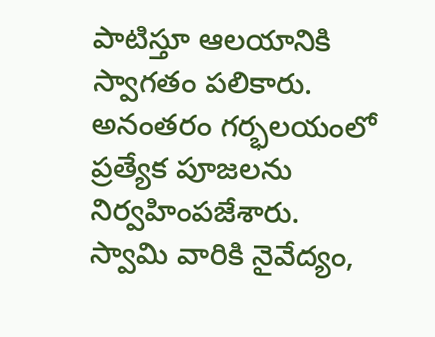పాటిస్తూ ఆలయానికి స్వాగతం పలికారు. అనంతరం గర్భలయంలో ప్రత్యేక పూజలను నిర్వహింపజేశారు. స్వామి వారికి నైవేద్యం,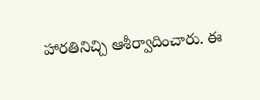హారతినిచ్చి ఆశీర్వాదించారు. ఈ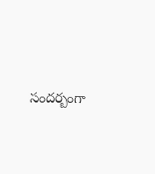సందర్బంగా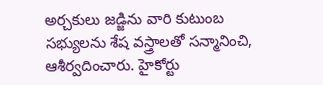అర్చకులు జడ్జిను వారి కుటుంబ సభ్యులను శేష వస్త్రాలతో సన్మానించి, ఆశీర్వదించారు. హైకోర్టు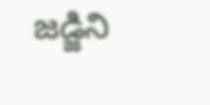జడ్జిని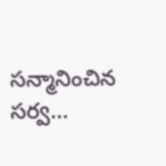సన్మానించిన సర్వ...